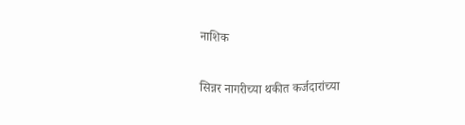नाशिक

सिन्नर नागरीच्या थकीत कर्जदारांच्या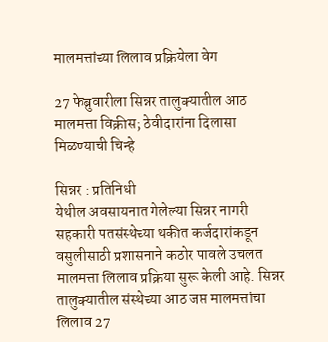मालमत्तांच्या लिलाव प्रक्रियेला वेग

27 फेब्रुवारीला सिन्नर तालुक्यातील आठ मालमत्ता विक्रीस; ठेवीदारांना दिलासा मिळण्याची चिन्हे

सिन्नर : प्रतिनिधी
येथील अवसायनात गेलेल्या सिन्नर नागरी सहकारी पतसंस्थेच्या थकीत कर्जदारांकडून वसुलीसाठी प्रशासनाने कठोर पावले उचलत मालमत्ता लिलाव प्रक्रिया सुरू केली आहे. सिन्नर तालुक्यातील संस्थेच्या आठ जप्त मालमत्तांचा लिलाव 27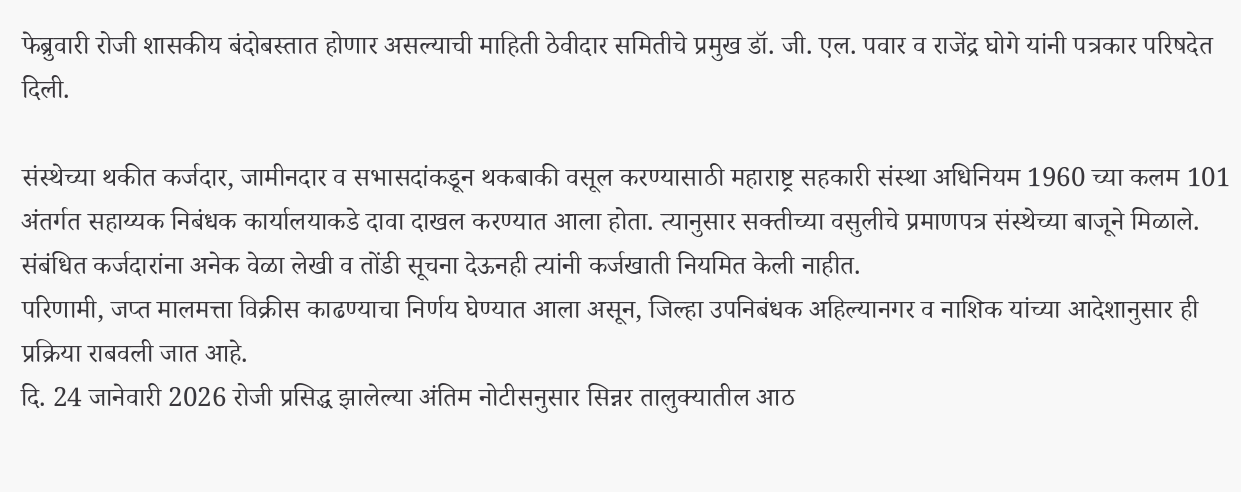फेब्रुवारी रोजी शासकीय बंदोबस्तात होणार असल्याची माहिती ठेवीदार समितीचे प्रमुख डॉ. जी. एल. पवार व राजेंद्र घोगे यांनी पत्रकार परिषदेत दिली.

संस्थेच्या थकीत कर्जदार, जामीनदार व सभासदांकडून थकबाकी वसूल करण्यासाठी महाराष्ट्र सहकारी संस्था अधिनियम 1960 च्या कलम 101 अंतर्गत सहाय्यक निबंधक कार्यालयाकडे दावा दाखल करण्यात आला होता. त्यानुसार सक्तीच्या वसुलीचे प्रमाणपत्र संस्थेच्या बाजूने मिळाले. संबंधित कर्जदारांना अनेक वेळा लेखी व तोंडी सूचना देऊनही त्यांनी कर्जखाती नियमित केली नाहीत.
परिणामी, जप्त मालमत्ता विक्रीस काढण्याचा निर्णय घेण्यात आला असून, जिल्हा उपनिबंधक अहिल्यानगर व नाशिक यांच्या आदेशानुसार ही प्रक्रिया राबवली जात आहे.
दि. 24 जानेवारी 2026 रोजी प्रसिद्ध झालेल्या अंतिम नोटीसनुसार सिन्नर तालुक्यातील आठ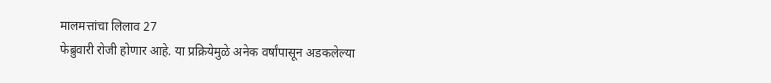मालमत्तांचा लिलाव 27
फेब्रुवारी रोजी होणार आहे. या प्रक्रियेमुळे अनेक वर्षांपासून अडकलेल्या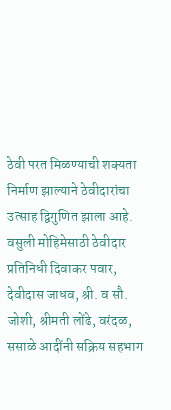ठेवी परत मिळण्याची शक्यता निर्माण झाल्याने ठेवीदारांचा उत्साह द्विगुणित झाला आहे. वसुली मोहिमेसाठी ठेवीदार प्रतिनिधी दिवाकर पवार, देवीदास जाधव, श्री. व सौ. जोशी, श्रीमती लोंढे, वरंदळ, ससाळे आदींनी सक्रिय सहभाग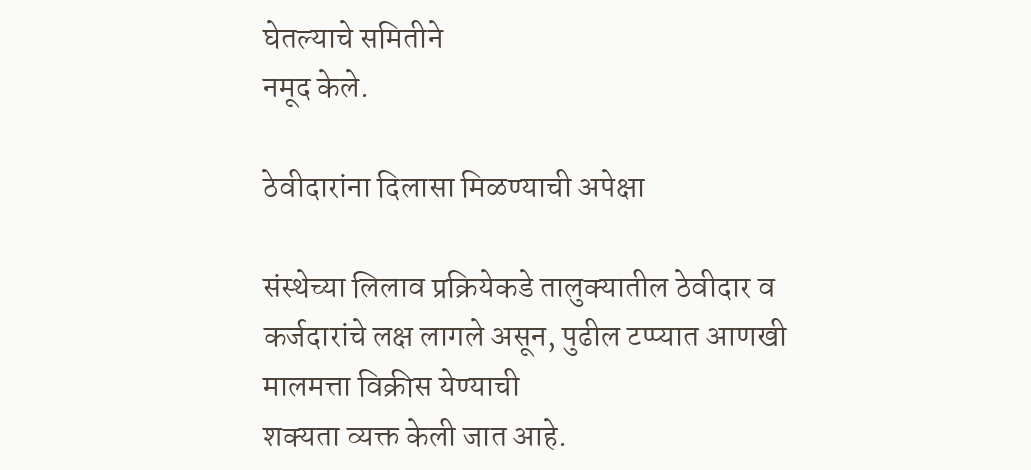घेतल्याचे समितीने
नमूद केले.

ठेवीदारांना दिलासा मिळण्याची अपेक्षा

संस्थेच्या लिलाव प्रक्रियेकडे तालुक्यातील ठेवीदार व कर्जदारांचे लक्ष लागले असून, पुढील टप्प्यात आणखी मालमत्ता विक्रीस येण्याची
शक्यता व्यक्त केली जात आहे.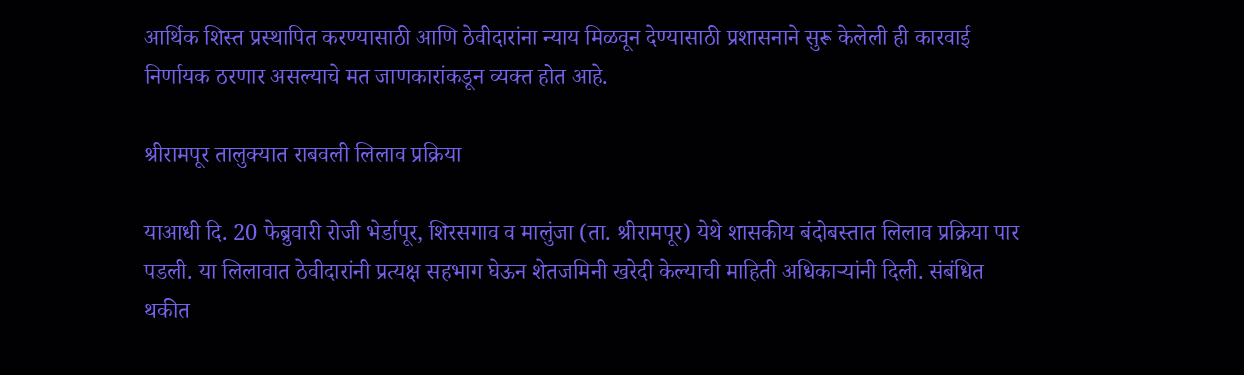आर्थिक शिस्त प्रस्थापित करण्यासाठी आणि ठेवीदारांना न्याय मिळवून देण्यासाठी प्रशासनाने सुरू केलेली ही कारवाई निर्णायक ठरणार असल्याचे मत जाणकारांकडून व्यक्त होत आहे.

श्रीरामपूर तालुक्यात राबवली लिलाव प्रक्रिया

याआधी दि. 20 फेब्रुवारी रोजी भेर्डापूर, शिरसगाव व मालुंजा (ता. श्रीरामपूर) येथे शासकीय बंदोबस्तात लिलाव प्रक्रिया पार पडली. या लिलावात ठेवीदारांनी प्रत्यक्ष सहभाग घेऊन शेतजमिनी खरेदी केल्याची माहिती अधिकार्‍यांनी दिली. संबंधित थकीत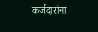कर्जदारांना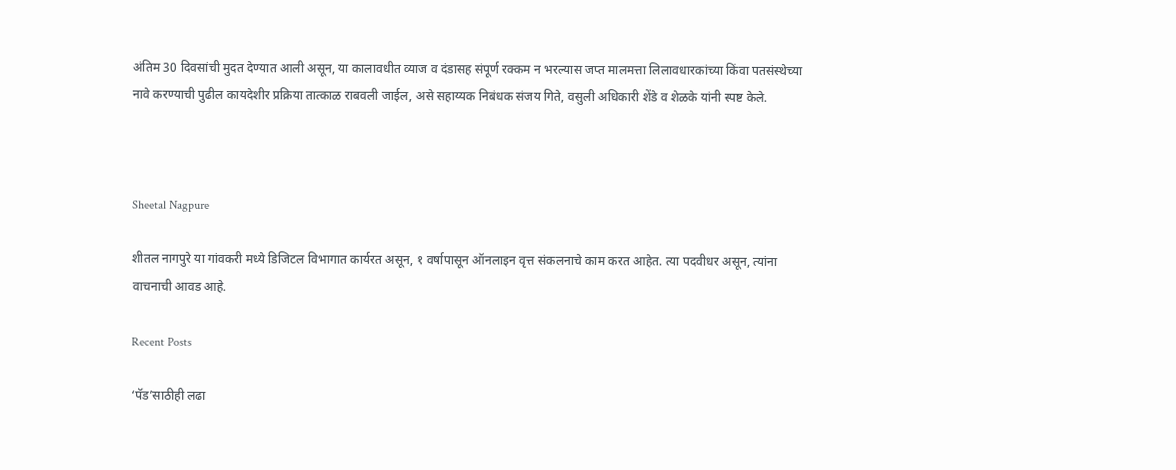अंतिम 30 दिवसांची मुदत देण्यात आली असून, या कालावधीत व्याज व दंडासह संपूर्ण रक्कम न भरल्यास जप्त मालमत्ता लिलावधारकांच्या किंवा पतसंस्थेच्या नावे करण्याची पुढील कायदेशीर प्रक्रिया तात्काळ राबवली जाईल, असे सहाय्यक निबंधक संजय गिते, वसुली अधिकारी शेंडे व शेळके यांनी स्पष्ट केले.



Sheetal Nagpure

शीतल नागपुरे या गांवकरी मध्ये डिजिटल विभागात कार्यरत असून, १ वर्षापासून ऑनलाइन वृत्त संकलनाचे काम करत आहेत. त्या पदवीधर असून, त्यांना वाचनाची आवड आहे.

Recent Posts

‘पॅड’साठीही लढा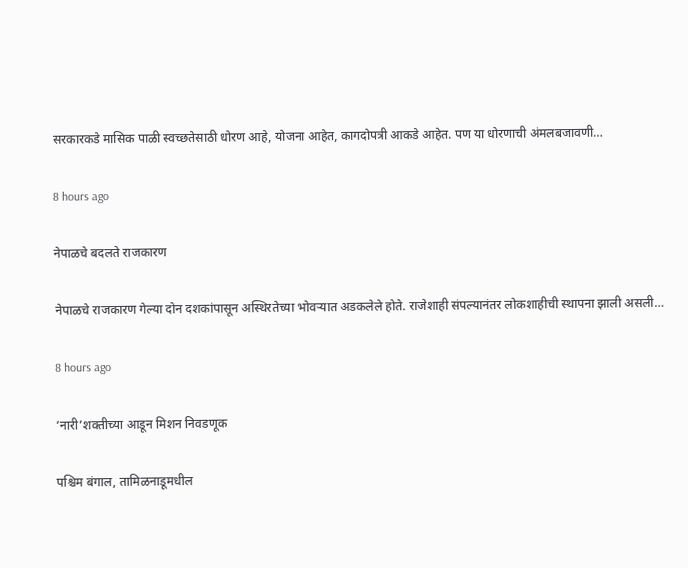सरकारकडे मासिक पाळी स्वच्छतेसाठी धोरण आहे, योजना आहेत, कागदोपत्री आकडे आहेत. पण या धोरणाची अंमलबजावणी…

8 hours ago

नेपाळचे बदलते राजकारण

नेपाळचे राजकारण गेल्या दोन दशकांपासून अस्थिरतेच्या भोवर्‍यात अडकलेले होते. राजेशाही संपल्यानंतर लोकशाहीची स्थापना झाली असली…

8 hours ago

‘नारी’शक्तीच्या आडून मिशन निवडणूक

पश्चिम बंगाल, तामिळनाडूमधील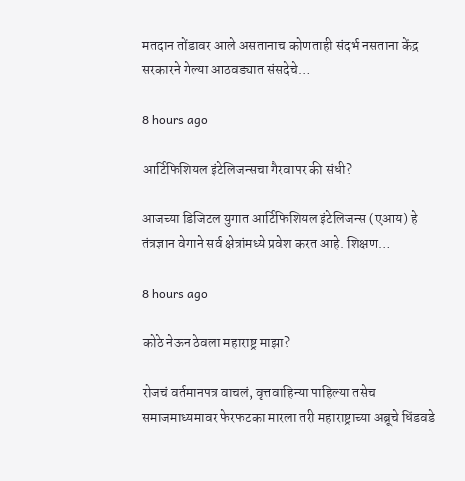मतदान तोंडावर आले असतानाच कोणताही संदर्भ नसताना केंद्र सरकारने गेल्या आठवड्यात संसदेचे…

8 hours ago

आर्टिफिशियल इंटेलिजन्सचा गैरवापर की संधी?

आजच्या डिजिटल युगात आर्टिफिशियल इंटेलिजन्स (एआय) हे तंत्रज्ञान वेगाने सर्व क्षेत्रांमध्ये प्रवेश करत आहे. शिक्षण…

8 hours ago

कोठे नेऊन ठेवला महाराष्ट्र माझा?

रोजचं वर्तमानपत्र वाचलं, वृत्तवाहिन्या पाहिल्या तसेच समाजमाध्यमावर फेरफटका मारला तरी महाराष्ट्राच्या अब्रूचे धिंडवडे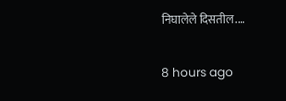निघालेले दिसतील.…

8 hours ago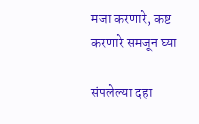मजा करणारे, कष्ट करणारे समजून घ्या

संपलेल्या दहा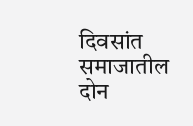दिवसांत समाजातील दोन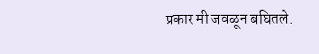प्रकार मी जवळून बघितले.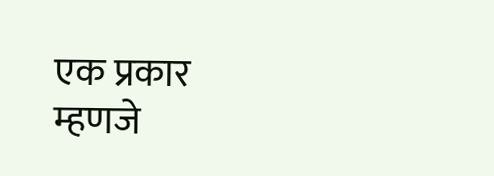एक प्रकार म्हणजे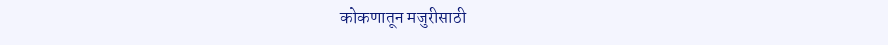कोकणातून मजुरीसाठी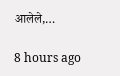आलेले,…

8 hours ago